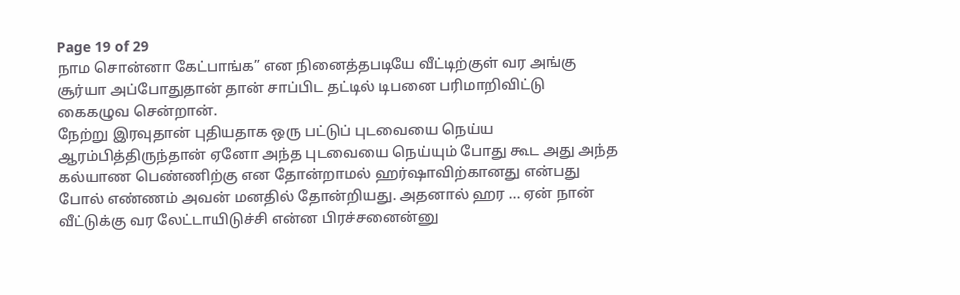Page 19 of 29
நாம சொன்னா கேட்பாங்க” என நினைத்தபடியே வீட்டிற்குள் வர அங்கு சூர்யா அப்போதுதான் தான் சாப்பிட தட்டில் டிபனை பரிமாறிவிட்டு கைகழுவ சென்றான்.
நேற்று இரவுதான் புதியதாக ஒரு பட்டுப் புடவையை நெய்ய ஆரம்பித்திருந்தான் ஏனோ அந்த புடவையை நெய்யும் போது கூட அது அந்த கல்யாண பெண்ணிற்கு என தோன்றாமல் ஹர்ஷாவிற்கானது என்பது போல் எண்ணம் அவன் மனதில் தோன்றியது. அதனால் ஹர ... ஏன் நான் வீட்டுக்கு வர லேட்டாயிடுச்சி என்ன பிரச்சனைன்னு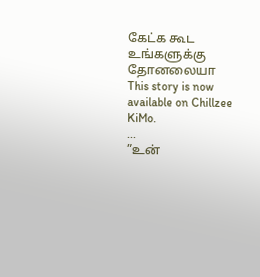கேட்க கூட உங்களுக்கு தோனலையா
This story is now available on Chillzee KiMo.
...
”உன்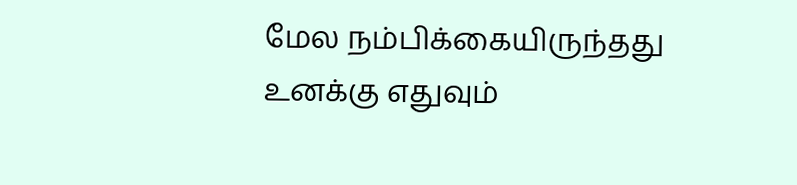மேல நம்பிக்கையிருந்தது உனக்கு எதுவும்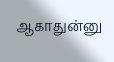ஆகாதுன்னு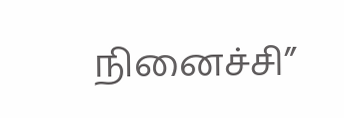நினைச்சி”